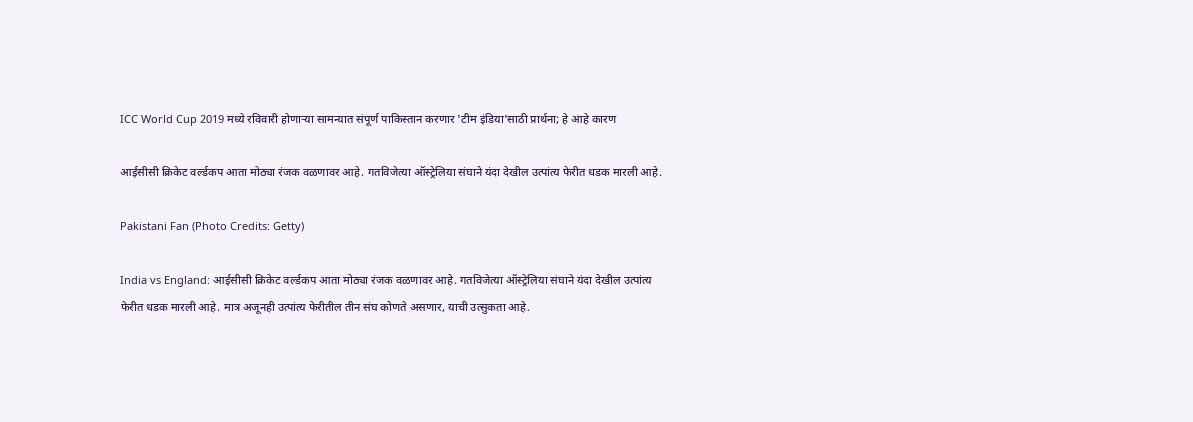ICC World Cup 2019 मध्ये रविवारी होणाऱ्या सामन्यात संपूर्ण पाकिस्तान करणार 'टीम इंडिया'साठी प्रार्थना; हे आहे कारण

आईसीसी क्रिकेट वर्ल्डकप आता मोठ्या रंजक वळणावर आहे. गतविजेत्या ऑस्ट्रेलिया संघाने यंदा देखील उत्पांत्य फेरीत धडक मारली आहे.

Pakistani Fan (Photo Credits: Getty)

India vs England: आईसीसी क्रिकेट वर्ल्डकप आता मोठ्या रंजक वळणावर आहे. गतविजेत्या ऑस्ट्रेलिया संघाने यंदा देखील उत्पांत्य फेरीत धडक मारली आहे. मात्र अजूनही उत्पांत्य फेरीतील तीन संघ कोणते असणार, याची उत्सुकता आहे.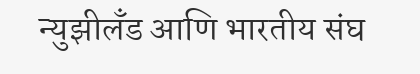न्युझीलँड आणि भारतीय संघ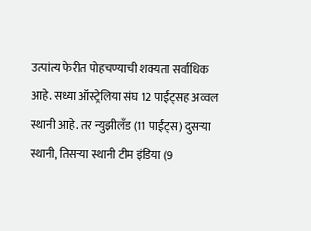उत्पांत्य फेरीत पोहचण्याची शक्यता सर्वाधिक आहे. सध्या ऑस्ट्रेलिया संघ 12 पाईंट्सह अव्वल स्थानी आहे. तर न्युझीलँड (11 पाईंट्स) दुसऱ्या स्थानी, तिसऱ्या स्थानी टीम इंडिया (9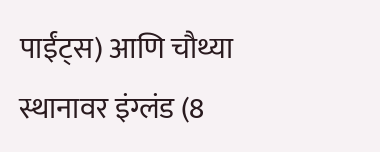पाईंट्स) आणि चौथ्या स्थानावर इंग्लंड (8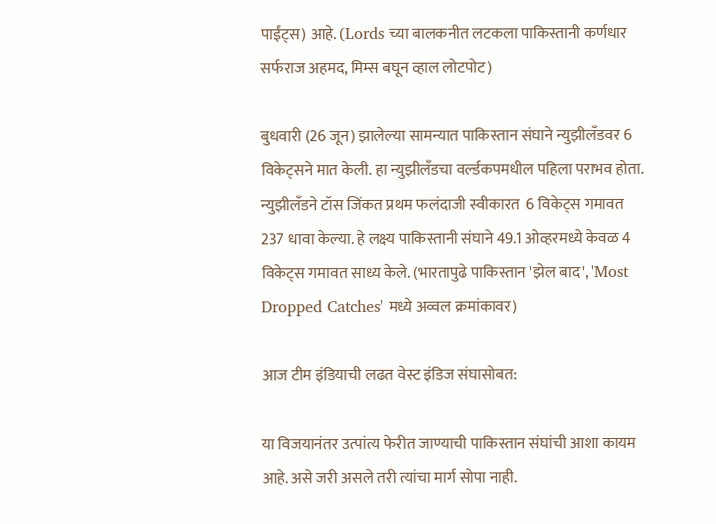पाईंट्स) आहे. (Lords च्या बालकनीत लटकला पाकिस्तानी कर्णधार सर्फराज अहमद, मिम्स बघून व्हाल लोटपोट)

बुधवारी (26 जून) झालेल्या सामन्यात पाकिस्तान संघाने न्युझीलँडवर 6 विकेट्सने मात केली. हा न्युझीलँडचा वर्ल्डकपमधील पहिला पराभव होता. न्युझीलँडने टॉस जिंकत प्रथम फलंदाजी स्वीकारत  6 विकेट्स गमावत 237 धावा केल्या. हे लक्ष्य पाकिस्तानी संघाने 49.1 ओव्हरमध्ये केवळ 4 विकेट्स गमावत साध्य केले. (भारतापुढे पाकिस्तान 'झेल बाद', 'Most Dropped Catches' मध्ये अव्वल क्रमांकावर)

आज टीम इंडियाची लढत वेस्ट इंडिज संघासोबत:

या विजयानंतर उत्पांत्य फेरीत जाण्याची पाकिस्तान संघांची आशा कायम आहे. असे जरी असले तरी त्यांचा मार्ग सोपा नाही.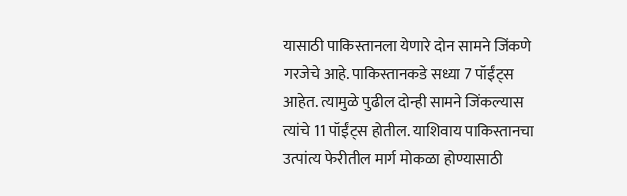यासाठी पाकिस्तानला येणारे दोन सामने जिंकणे गरजेचे आहे. पाकिस्तानकडे सध्या 7 पॉईंट्स आहेत. त्यामुळे पुढील दोन्ही सामने जिंकल्यास त्यांचे 11 पॉईंट्स होतील. याशिवाय पाकिस्तानचा उत्पांत्य फेरीतील मार्ग मोकळा होण्यासाठी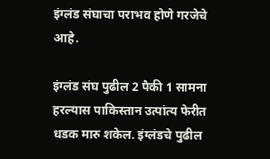इंग्लंड संघाचा पराभव होणे गरजेचे आहे.

इंग्लंड संघ पुढील 2 पैकी 1 सामना हरल्यास पाकिस्तान उत्पांत्य फेरीत धडक मारु शकेल. इंग्लंडचे पुढील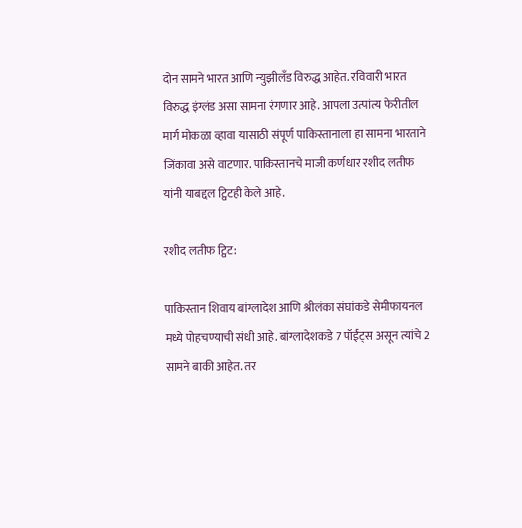दोन सामने भारत आणि न्युझीलँड विरुद्ध आहेत. रविवारी भारत विरुद्ध इंग्लंड असा सामना रंगणार आहे. आपला उत्पांत्य फेरीतील मार्ग मोकळा व्हावा यासाठी संपूर्ण पाकिस्तानाला हा सामना भारताने जिंकावा असे वाटणार. पाकिस्तानचे माजी कर्णधार रशीद लतीफ यांनी याबद्दल ट्विटही केले आहे.

रशीद लतीफ ट्विट:

पाकिस्तान शिवाय बांग्लादेश आणि श्रीलंका संघांकडे सेमीफायनल मध्ये पोहचण्याची संधी आहे. बांग्लादेशकडे 7 पॉईंट्स असून त्यांचे 2 सामने बाकी आहेत. तर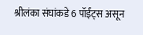श्रीलंका संघांकडे 6 पॉईंट्स असून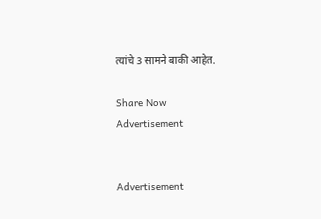त्यांचे 3 सामने बाकी आहेत.

Share Now
Advertisement


Advertisement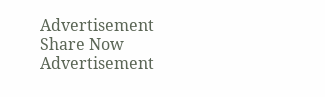Advertisement
Share Now
Advertisement